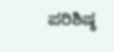ಪರಿಶಿಷ್ಠ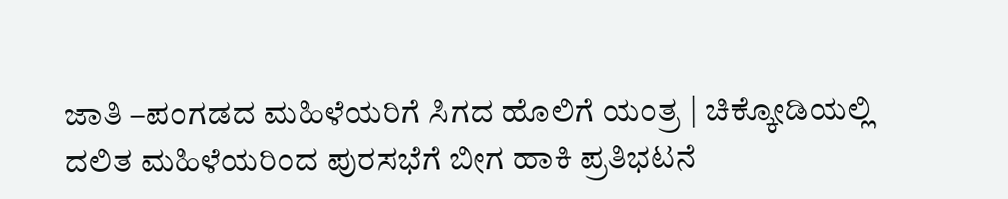ಜಾತಿ –ಪಂಗಡದ ಮಹಿಳೆಯರಿಗೆ ಸಿಗದ ಹೊಲಿಗೆ ಯಂತ್ರ | ಚಿಕ್ಕೋಡಿಯಲ್ಲಿ ದಲಿತ ಮಹಿಳೆಯರಿಂದ ಪುರಸಭೆಗೆ ಬೀಗ ಹಾಕಿ ಪ್ರತಿಭಟನೆ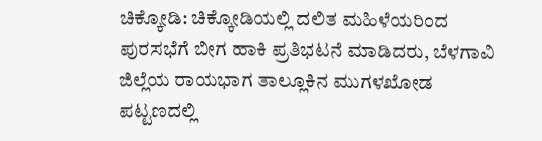ಚಿಕ್ಕೋಡಿ: ಚಿಕ್ಕೋಡಿಯಲ್ಲಿ ದಲಿತ ಮಹಿಳೆಯರಿಂದ ಪುರಸಭೆಗೆ ಬೀಗ ಹಾಕಿ ಪ್ರತಿಭಟನೆ ಮಾಡಿದರು, ಬೆಳಗಾವಿ ಜಿಲ್ಲೆಯ ರಾಯಭಾಗ ತಾಲ್ಲೂಕಿನ ಮುಗಳಖೋಡ ಪಟ್ಟಣದಲ್ಲಿ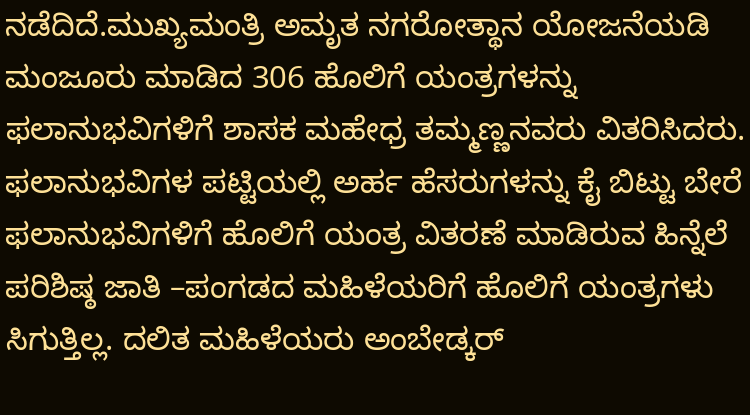ನಡೆದಿದೆ.ಮುಖ್ಯಮಂತ್ರಿ ಅಮೃತ ನಗರೋತ್ಥಾನ ಯೋಜನೆಯಡಿ ಮಂಜೂರು ಮಾಡಿದ 306 ಹೊಲಿಗೆ ಯಂತ್ರಗಳನ್ನು ಫಲಾನುಭವಿಗಳಿಗೆ ಶಾಸಕ ಮಹೇಧ್ರ ತಮ್ಮಣ್ಣನವರು ವಿತರಿಸಿದರು. ಫಲಾನುಭವಿಗಳ ಪಟ್ಟಿಯಲ್ಲಿ ಅರ್ಹ ಹೆಸರುಗಳನ್ನು ಕೈ ಬಿಟ್ಟು ಬೇರೆ ಫಲಾನುಭವಿಗಳಿಗೆ ಹೊಲಿಗೆ ಯಂತ್ರ ವಿತರಣೆ ಮಾಡಿರುವ ಹಿನ್ನೆಲೆ ಪರಿಶಿಷ್ಠ ಜಾತಿ –ಪಂಗಡದ ಮಹಿಳೆಯರಿಗೆ ಹೊಲಿಗೆ ಯಂತ್ರಗಳು ಸಿಗುತ್ತಿಲ್ಲ. ದಲಿತ ಮಹಿಳೆಯರು ಅಂಬೇಡ್ಕರ್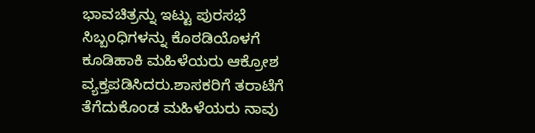ಭಾವಚಿತ್ರನ್ನು ಇಟ್ಟು ಪುರಸಭೆ ಸಿಬ್ಬಂಧಿಗಳನ್ನು ಕೊಠಡಿಯೊಳಗೆ ಕೂಡಿಹಾಕಿ ಮಹಿಳೆಯರು ಆಕ್ರೋಶ ವ್ಯಕ್ತಪಡಿಸಿದರು.ಶಾಸಕರಿಗೆ ತರಾಟೆಗೆ ತೆಗೆದುಕೊಂಡ ಮಹಿಳೆಯರು ನಾವು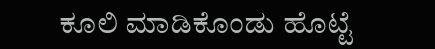ಕೂಲಿ ಮಾಡಿಕೊಂಡು ಹೊಟ್ಟೆ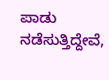ಪಾಡು ನಡೆಸುತ್ತಿದ್ದೇವೆ,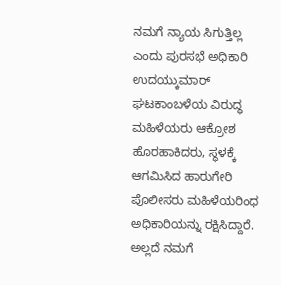ನಮಗೆ ನ್ಯಾಯ ಸಿಗುತ್ತಿಲ್ಲ ಎಂದು ಪುರಸಭೆ ಅಧಿಕಾರಿ ಉದಯ್ಕುಮಾರ್ ಘಟಕಾಂಬಳೆಯ ವಿರುದ್ಧ ಮಹಿಳೆಯರು ಆಕ್ರೋಶ ಹೊರಹಾಕಿದರು, ಸ್ಥಳಕ್ಕೆ ಆಗಮಿಸಿದ ಹಾರುಗೇರಿ ಪೊಲೀಸರು ಮಹಿಳೆಯರಿಂಧ ಅಧಿಕಾರಿಯನ್ನು ರಕ್ಷಿಸಿದ್ದಾರೆ. ಅಲ್ಲದೆ ನಮಗೆ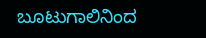ಬೂಟುಗಾಲಿನಿಂದ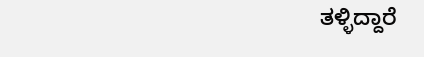ತಳ್ಳಿದ್ದಾರೆ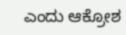ಎಂದು ಆಕ್ರೋಶ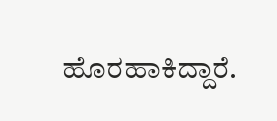ಹೊರಹಾಕಿದ್ದಾರೆ.